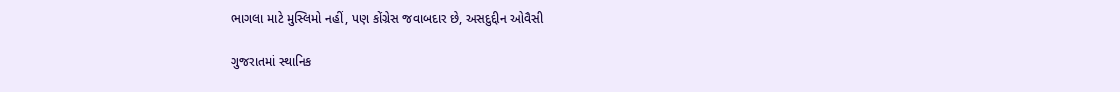ભાગલા માટે મુસ્લિમો નહીં, પણ કોંગ્રેસ જવાબદાર છે, અસદુદ્દીન ઓવૈસી

ગુજરાતમાં સ્થાનિક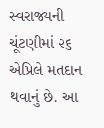સ્વરાજ્યની ચૂંટણીમાં ૨૬ એપ્રિલે મતદાન થવાનું છે. આ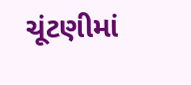ચૂંટણીમાં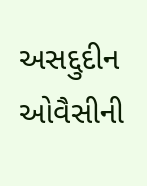અસદ્દુદીન ઓવૈસીની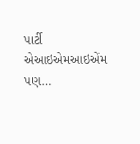પાર્ટી એઆઇએમઆઇએંમ પણ…